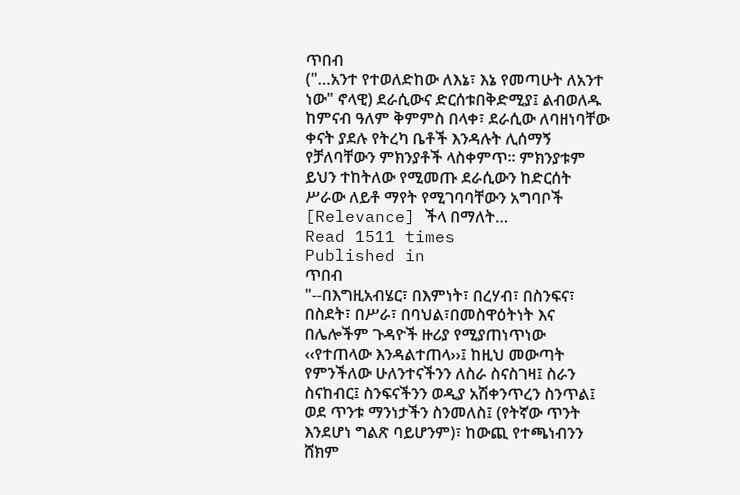ጥበብ
("…አንተ የተወለድከው ለእኔ፣ እኔ የመጣሁት ለአንተ ነው" ኖላዊ) ደራሲውና ድርሰቱበቅድሚያ፤ ልብወለዱ ከምናብ ዓለም ቅምምስ በላቀ፣ ደራሲው ለባዘነባቸው ቀናት ያደሉ የትረካ ቤቶች እንዳሉት ሊሰማኝ የቻለባቸውን ምክንያቶች ላስቀምጥ፡፡ ምክንያቱም ይህን ተከትለው የሚመጡ ደራሲውን ከድርሰት ሥራው ለይቶ ማየት የሚገባባቸውን አግባቦች [Relevance] ችላ በማለት…
Read 1511 times
Published in
ጥበብ
"--በእግዚአብሄር፣ በእምነት፣ በረሃብ፣ በስንፍና፣ በስደት፣ በሥራ፣ በባህል፣በመስዋዕትነት እና በሌሎችም ጉዳዮች ዙሪያ የሚያጠነጥነው ‹‹የተጠላው እንዳልተጠላ››፤ ከዚህ መውጣት የምንችለው ሁለንተናችንን ለስራ ስናስገዛ፤ ስራን ስናከብር፤ ስንፍናችንን ወዲያ አሽቀንጥረን ስንጥል፤ ወደ ጥንቱ ማንነታችን ስንመለስ፤ (የትኛው ጥንት እንደሆነ ግልጽ ባይሆንም)፣ ከውጪ የተጫነብንን ሸክም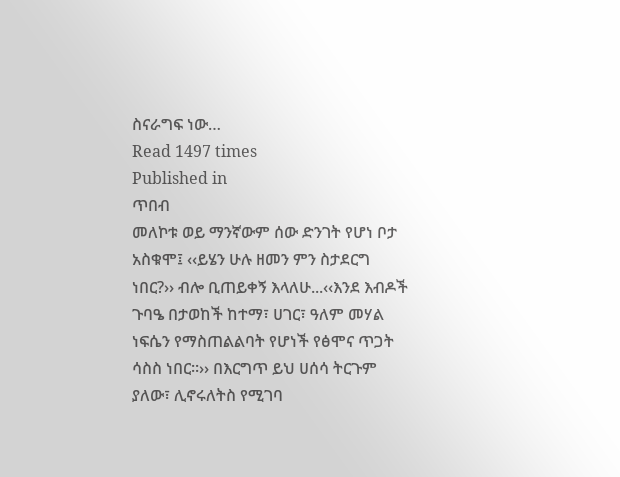ስናራግፍ ነው…
Read 1497 times
Published in
ጥበብ
መለኮቱ ወይ ማንኛውም ሰው ድንገት የሆነ ቦታ አስቁሞ፤ ‹‹ይሄን ሁሉ ዘመን ምን ስታደርግ ነበር?›› ብሎ ቢጠይቀኝ እላለሁ...‹‹እንደ እብዶች ጉባዔ በታወከች ከተማ፣ ሀገር፣ ዓለም መሃል ነፍሴን የማስጠልልባት የሆነች የፅሞና ጥጋት ሳስስ ነበር፡፡›› በእርግጥ ይህ ሀሰሳ ትርጉም ያለው፣ ሊኖሩለትስ የሚገባ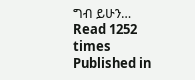ግብ ይሁን…
Read 1252 times
Published in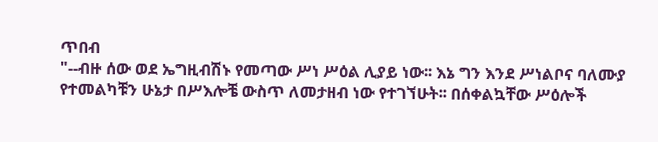ጥበብ
"--ብዙ ሰው ወደ ኤግዚብሽኑ የመጣው ሥነ ሥዕል ሊያይ ነው፡፡ እኔ ግን እንደ ሥነልቦና ባለሙያ የተመልካቹን ሁኔታ በሥእሎቼ ውስጥ ለመታዘብ ነው የተገኘሁት፡፡ በሰቀልኳቸው ሥዕሎች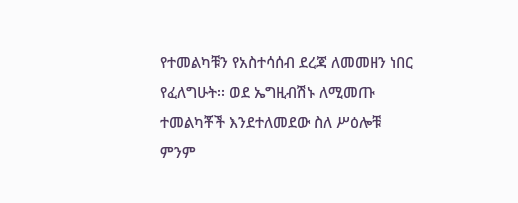የተመልካቹን የአስተሳሰብ ደረጃ ለመመዘን ነበር የፈለግሁት፡፡ ወደ ኤግዚብሽኑ ለሚመጡ ተመልካቾች እንደተለመደው ስለ ሥዕሎቹ ምንም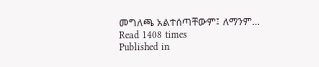መግለጫ አልተሰጣቸውም፤ ለማንም…
Read 1408 times
Published in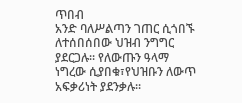ጥበብ
አንድ ባለሥልጣን ገጠር ሲጎበኙ ለተሰበሰበው ህዝብ ንግግር ያደርጋሉ፡፡ የለውጡን ዓላማ ነግረው ሲያበቁ፣የህዝቡን ለውጥ አፍቃሪነት ያደንቃሉ፡፡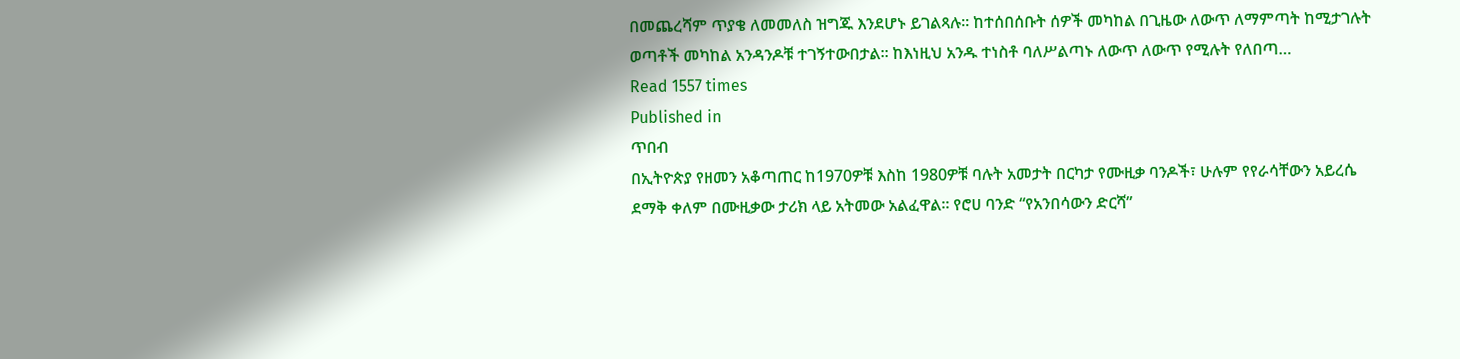በመጨረሻም ጥያቄ ለመመለስ ዝግጁ እንደሆኑ ይገልጻሉ፡፡ ከተሰበሰቡት ሰዎች መካከል በጊዜው ለውጥ ለማምጣት ከሚታገሉት ወጣቶች መካከል አንዳንዶቹ ተገኝተውበታል፡፡ ከእነዚህ አንዱ ተነስቶ ባለሥልጣኑ ለውጥ ለውጥ የሚሉት የለበጣ…
Read 1557 times
Published in
ጥበብ
በኢትዮጵያ የዘመን አቆጣጠር ከ1970ዎቹ እስከ 1980ዎቹ ባሉት አመታት በርካታ የሙዚቃ ባንዶች፣ ሁሉም የየራሳቸውን አይረሴ ደማቅ ቀለም በሙዚቃው ታሪክ ላይ አትመው አልፈዋል። የሮሀ ባንድ “የአንበሳውን ድርሻ”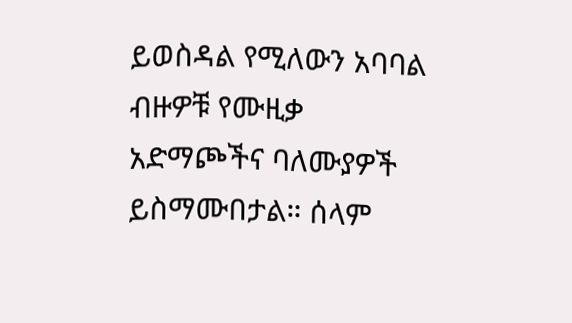ይወስዳል የሚለውን አባባል ብዙዎቹ የሙዚቃ አድማጮችና ባለሙያዎች ይስማሙበታል። ሰላም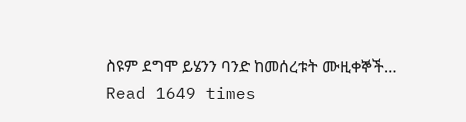ስዩም ደግሞ ይሄንን ባንድ ከመሰረቱት ሙዚቀኞች…
Read 1649 times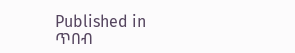Published in
ጥበብ